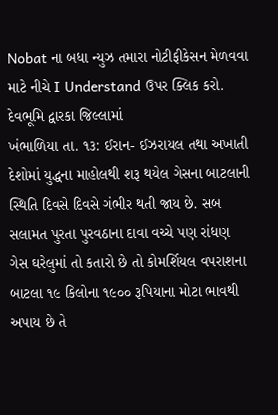Nobat ના બધા ન્યુઝ તમારા નોટીફીકેસન મેળવવા માટે નીચે I Understand ઉપર ક્લિક કરો.
દેવભૂમિ દ્વારકા જિલ્લામાં
ખંભાળિયા તા. ૧૩: ઈરાન- ઈઝરાયલ તથા અખાતી દેશોમાં યુદ્ધના માહોલથી શરૂ થયેલ ગેસના બાટલાની સ્થિતિ દિવસે દિવસે ગંભીર થતી જાય છે. સબ સલામત પુરતા પુરવઠાના દાવા વચ્ચે પણ રાંધણ ગેસ ઘરેલુમાં તો કતારો છે તો કોમર્શિયલ વપરાશના બાટલા ૧૯ કિલોના ૧૯૦૦ રૂપિયાના મોટા ભાવથી અપાય છે તે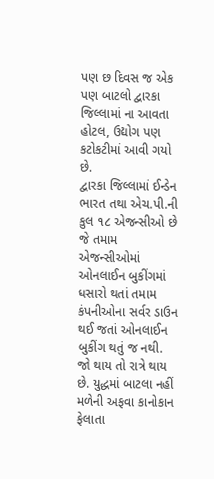પણ છ દિવસ જ એક પણ બાટલો દ્વારકા જિલ્લામાં ના આવતા હોટલ, ઉદ્યોગ પણ કટોકટીમાં આવી ગયો છે.
દ્વારકા જિલ્લામાં ઈન્ડેન ભારત તથા એચ.પી.ની કુલ ૧૮ એજન્સીઓ છે જે તમામ એજન્સીઓમાં ઓનલાઈન બુકીંગમાં ધસારો થતાં તમામ કંપનીઓના સર્વર ડાઉન થઈ જતાં ઓનલાઈન બુકીંગ થતું જ નથી. જો થાય તો રાત્રે થાય છે. યુદ્ધમાં બાટલા નહીં મળેની અફવા કાનોકાન ફેલાતા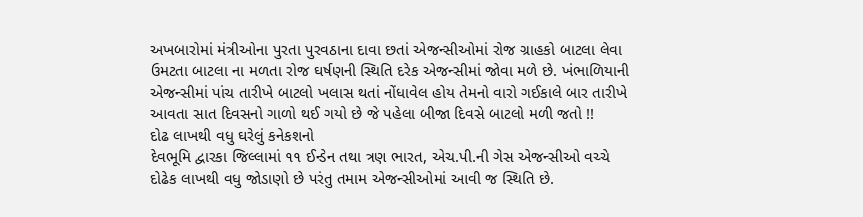અખબારોમાં મંત્રીઓના પુરતા પુરવઠાના દાવા છતાં એજન્સીઓમાં રોજ ગ્રાહકો બાટલા લેવા ઉમટતા બાટલા ના મળતા રોજ ઘર્ષણની સ્થિતિ દરેક એજન્સીમાં જોવા મળે છે. ખંભાળિયાની એજન્સીમાં પાંચ તારીખે બાટલો ખલાસ થતાં નોંધાવેલ હોય તેમનો વારો ગઈકાલે બાર તારીખે આવતા સાત દિવસનો ગાળો થઈ ગયો છે જે પહેલા બીજા દિવસે બાટલો મળી જતો !!
દોઢ લાખથી વધુ ઘરેલું કનેકશનો
દેવભૂમિ દ્વારકા જિલ્લામાં ૧૧ ઈન્ડેન તથા ત્રણ ભારત, એચ.પી.ની ગેસ એજન્સીઓ વચ્ચે દોઢેક લાખથી વધુ જોડાણો છે પરંતુ તમામ એજન્સીઓમાં આવી જ સ્થિતિ છે.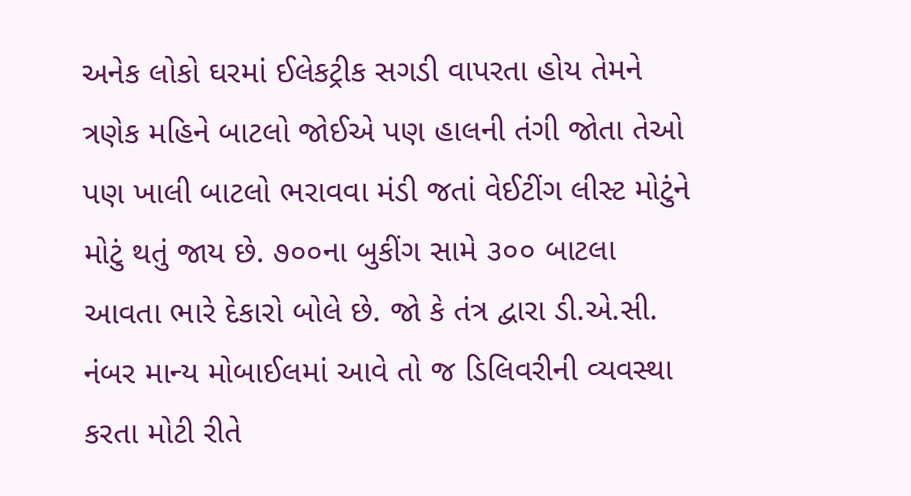અનેક લોકો ઘરમાં ઈલેકટ્રીક સગડી વાપરતા હોય તેમને ત્રણેક મહિને બાટલો જોઈએ પણ હાલની તંગી જોતા તેઓ પણ ખાલી બાટલો ભરાવવા મંડી જતાં વેઈટીંગ લીસ્ટ મોટુંને મોટું થતું જાય છે. ૭૦૦ના બુકીંગ સામે ૩૦૦ બાટલા આવતા ભારે દેકારો બોલે છે. જો કે તંત્ર દ્વારા ડી.એ.સી. નંબર માન્ય મોબાઈલમાં આવે તો જ ડિલિવરીની વ્યવસ્થા કરતા મોટી રીતે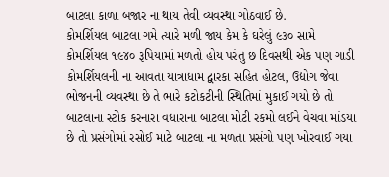બાટલા કાળા બજાર ના થાય તેવી વ્યવસ્થા ગોઠવાઈ છે.
કોમર્શિયલ બાટલા ગમે ત્યારે મળી જાય કેમ કે ઘરેલું ૯૩૦ સામે કોમર્શિયલ ૧૯૪૦ રૂપિયામાં મળતો હોય પરંતુ છ દિવસથી એક પણ ગાડી કોમર્શિયલની ના આવતા યાત્રાધામ દ્વારકા સહિત હોટલ, ઉદ્યોગ જેવા ભોજનની વ્યવસ્થા છે તે ભારે કટોકટીની સ્થિતિમાં મુકાઈ ગયો છે તો બાટલાના સ્ટોક કરનારા વધારાના બાટલા મોટી રકમો લઈને વેચવા માંડયા છે તો પ્રસંગોમાં રસોઈ માટે બાટલા ના મળતા પ્રસંગો પણ ખોરવાઈ ગયા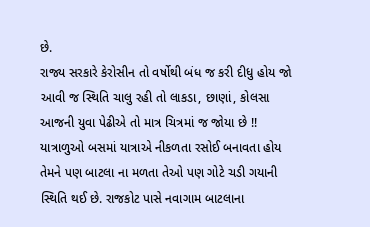છે.
રાજ્ય સરકારે કેરોસીન તો વર્ષોથી બંધ જ કરી દીધુ હોય જો આવી જ સ્થિતિ ચાલુ રહી તો લાકડા, છાણાં, કોલસા આજની યુવા પેઢીએ તો માત્ર ચિત્રમાં જ જોયા છે !!
યાત્રાળુઓ બસમાં યાત્રાએ નીકળતા રસોઈ બનાવતા હોય તેમને પણ બાટલા ના મળતા તેઓ પણ ગોટે ચડી ગયાની સ્થિતિ થઈ છે. રાજકોટ પાસે નવાગામ બાટલાના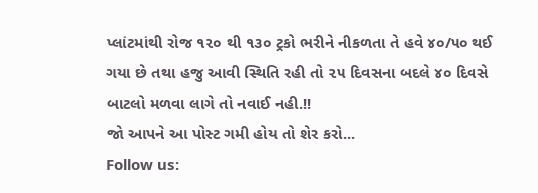પ્લાંટમાંથી રોજ ૧૨૦ થી ૧૩૦ ટ્રકો ભરીને નીકળતા તે હવે ૪૦/૫૦ થઈ ગયા છે તથા હજુ આવી સ્થિતિ રહી તો ૨૫ દિવસના બદલે ૪૦ દિવસે બાટલો મળવા લાગે તો નવાઈ નહી.!!
જો આપને આ પોસ્ટ ગમી હોય તો શેર કરો...
Follow us: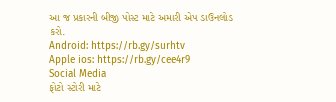આ જ પ્રકારની બીજી પોસ્ટ માટે અમારી એપ ડાઉનલોડ કરો.
Android: https://rb.gy/surhtv
Apple ios: https://rb.gy/cee4r9
Social Media
ફોટો સ્ટોરી માટે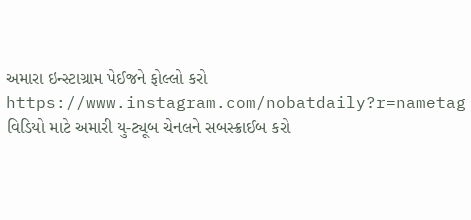અમારા ઇન્સ્ટાગ્રામ પેઈજને ફોલ્લો કરો
https://www.instagram.com/nobatdaily?r=nametag
વિડિયો માટે અમારી યુ-ટ્યૂબ ચેનલને સબસ્ક્રાઈબ કરો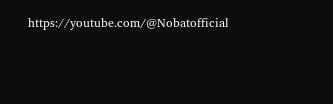https://youtube.com/@Nobatofficial